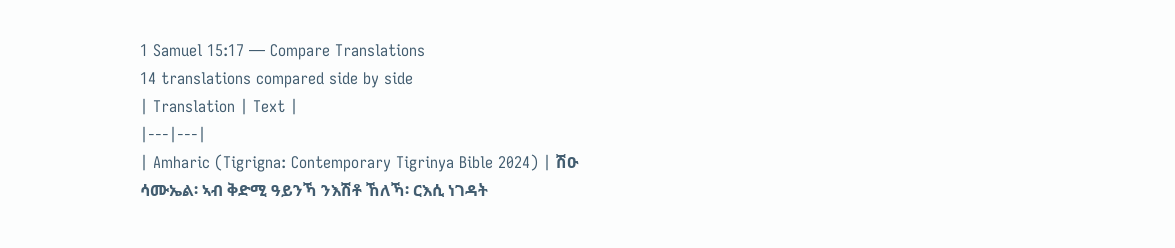1 Samuel 15:17 — Compare Translations
14 translations compared side by side
| Translation | Text |
|---|---|
| Amharic (Tigrigna: Contemporary Tigrinya Bible 2024) | ሽዑ ሳሙኤል፡ ኣብ ቅድሚ ዓይንኻ ንእሽቶ ኸለኻ፡ ርእሲ ነገዳት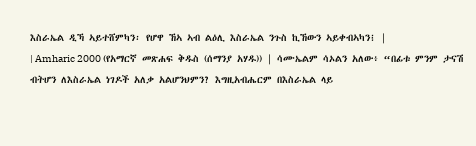እስራኤል ዲኻ ኣይተሸምካን፡ የሆዋ ኸኣ ኣብ ልዕሊ እስራኤል ንጉስ ኪኸውን ኣይቀብኣካን፧ |
| Amharic 2000 (የአማርኛ መጽሐፍ ቅዱስ (ሰማንያ አሃዱ)) | ሳሙኤልም ሳኦልን አለው፥ “በፊቱ ምንም ታናሽ ብትሆን ለእስራኤል ነገዶች አለቃ አልሆንህምን? እግዚአብሔርም በእስራኤል ላይ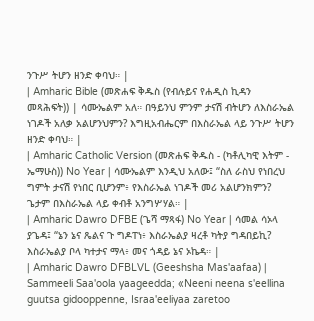ንጉሥ ትሆን ዘንድ ቀባህ። |
| Amharic Bible (መጽሐፍ ቅዱስ (የብሉይና የሐዲስ ኪዳን መጻሕፍት)) | ሳሙኤልም አለ። በዓይንህ ምንም ታናሽ ብትሆን ለእስራኤል ነገዶች አለቃ አልሆንህምን? እግዚአብሔርም በእስራኤል ላይ ንጉሥ ትሆን ዘንድ ቀባህ። |
| Amharic Catholic Version (መጽሐፍ ቅዱስ - (ካቶሊካዊ እትም - ኤማሁስ)) No Year | ሳሙኤልም እንዲህ አለው፤ “ስለ ራስህ የነበረህ ግምት ታናሽ የነበር ቢሆንም፥ የእስራኤል ነገዶች መሪ አልሆንክምን? ጌታም በእስራኤል ላይ ቀብቶ አንግሦሃል። |
| Amharic Dawro DFBE (ጌሻ ማጻፋ) No Year | ሳመል ሳኦላ ያጌዳ፤ “ኔን ኔና ጼልና ጉ ግዶፐነ፥ እስራኤልያ ዛረቶ ካትያ ግዳበይኪ? እስራኤልያ ቦላ ካተታና ማላ፥ መና ጎዳይ ኔና ኦኬዳ። |
| Amharic Dawro DFBLVL (Geeshsha Mas'aafaa) | Sammeeli Saa'oola yaageedda; «Neeni neena s'eellina guutsa gidooppenne, Israa'eeliyaa zaretoo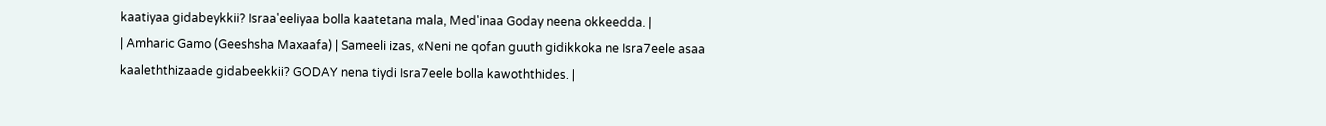kaatiyaa gidabeykkii? Israa'eeliyaa bolla kaatetana mala, Med'inaa Goday neena okkeedda. |
| Amharic Gamo (Geeshsha Maxaafa) | Sameeli izas, «Neni ne qofan guuth gidikkoka ne Isra7eele asaa kaaleththizaade gidabeekkii? GODAY nena tiydi Isra7eele bolla kawoththides. |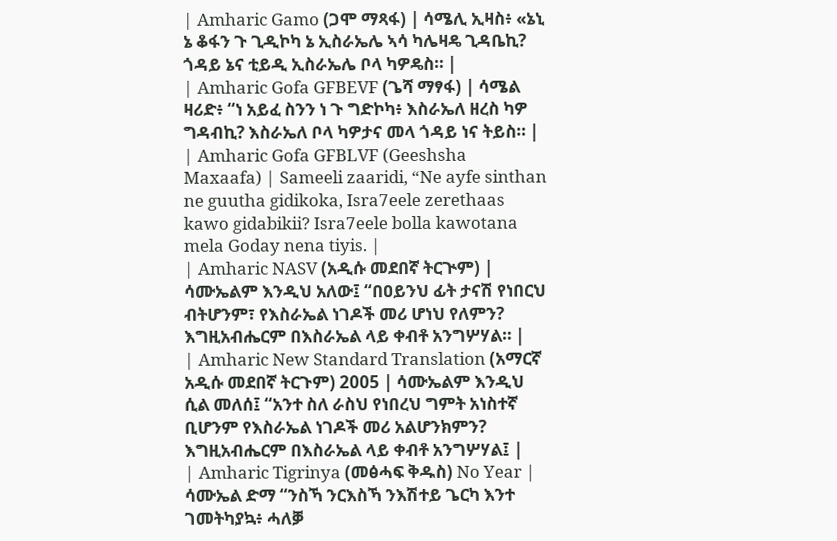| Amharic Gamo (ጋሞ ማጻፋ) | ሳሜሊ ኢዛስ፥ «ኔኒ ኔ ቆፋን ጉ ጊዲኮካ ኔ ኢስራኤሌ ኣሳ ካሌዛዴ ጊዳቤኪ? ጎዳይ ኔና ቲይዲ ኢስራኤሌ ቦላ ካዎዴስ። |
| Amharic Gofa GFBEVF (ጌሻ ማፃፋ) | ሳሜል ዛሪድ፥ “ነ አይፈ ስንን ነ ጉ ግድኮካ፥ እስራኤለ ዘረስ ካዎ ግዳብኪ? እስራኤለ ቦላ ካዎታና መላ ጎዳይ ነና ትይስ። |
| Amharic Gofa GFBLVF (Geeshsha Maxaafa) | Sameeli zaaridi, “Ne ayfe sinthan ne guutha gidikoka, Isra7eele zerethaas kawo gidabikii? Isra7eele bolla kawotana mela Goday nena tiyis. |
| Amharic NASV (አዲሱ መደበኛ ትርጒም) | ሳሙኤልም እንዲህ አለው፤ “በዐይንህ ፊት ታናሽ የነበርህ ብትሆንም፣ የእስራኤል ነገዶች መሪ ሆነህ የለምን? እግዚአብሔርም በእስራኤል ላይ ቀብቶ አንግሦሃል። |
| Amharic New Standard Translation (አማርኛ አዲሱ መደበኛ ትርጉም) 2005 | ሳሙኤልም እንዲህ ሲል መለሰ፤ “አንተ ስለ ራስህ የነበረህ ግምት አነስተኛ ቢሆንም የእስራኤል ነገዶች መሪ አልሆንክምን? እግዚአብሔርም በእስራኤል ላይ ቀብቶ አንግሦሃል፤ |
| Amharic Tigrinya (መፅሓፍ ቅዱስ) No Year | ሳሙኤል ድማ “ንስኻ ንርእስኻ ንእሽተይ ጌርካ እንተ ገመትካያኳ፥ ሓለቓ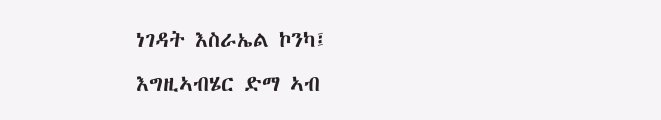ነገዳት እስራኤል ኮንካ፤ እግዚኣብሄር ድማ ኣብ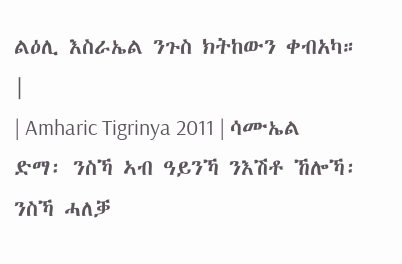ልዕሊ እስራኤል ንጉስ ክትከውን ቀብአካ። |
| Amharic Tigrinya 2011 | ሳሙኤል ድማ፡ ንስኻ ኣብ ዓይንኻ ንእሽቶ ኸሎኻ፡ ንስኻ ሓለቓ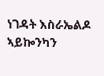ነገዳት እስራኤልዶ ኣይኰንካን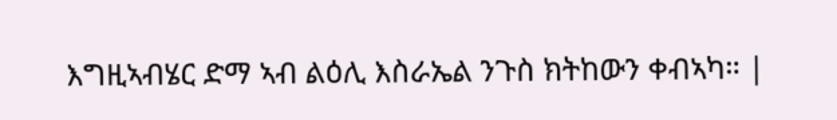እግዚኣብሄር ድማ ኣብ ልዕሊ እስራኤል ንጉስ ክትከውን ቀብኣካ። |